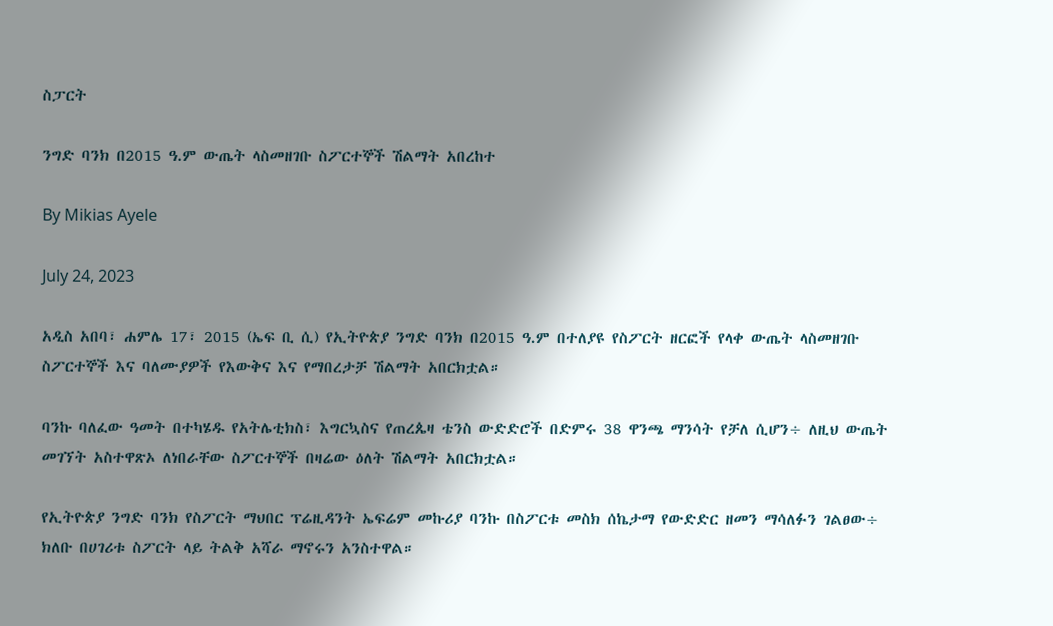ስፓርት

ንግድ ባንክ በ2015 ዓ.ም ውጤት ላስመዘገቡ ስፖርተኞች ሽልማት አበረከተ

By Mikias Ayele

July 24, 2023

አዲስ አበባ፣ ሐምሌ 17፣ 2015 (ኤፍ ቢ ሲ) የኢትዮጵያ ንግድ ባንክ በ2015 ዓ.ም በተለያዩ የስፖርት ዘርፎች የላቀ ውጤት ላስመዘገቡ ስፖርተኞች እና ባለሙያዎች የእውቅና እና የማበረታቻ ሽልማት አበርክቷል።

ባንኩ ባለፈው ዓመት በተካሄዱ የአትሌቲክስ፣ እግርኳስና የጠረጴዛ ቴንስ ውድድሮች በድምሩ 38 ዋንጫ ማንሳት የቻለ ሲሆን÷ ለዚህ ውጤት መገኘት አስተዋጽኦ ለነበራቸው ስፖርተኞች በዛሬው ዕለት ሽልማት አበርክቷል።

የኢትዮጵያ ንግድ ባንክ የስፖርት ማህበር ፕሬዚዳንት ኤፍሬም መኩሪያ ባንኩ በስፖርቱ መስክ ሰኬታማ የውድድር ዘመን ማሳለፉን ገልፀው÷ ክለቡ በሀገሪቱ ስፖርት ላይ ትልቅ አሻራ ማኖሩን አንስተዋል።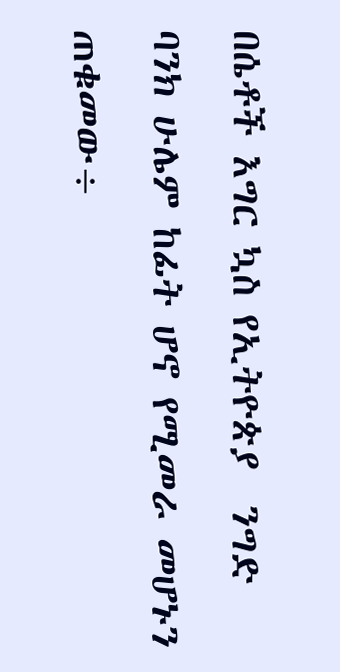በሴቶች እግር ኳስ የኢትዮጵያ  ንግድ ባንክ ሁሌም ከፊት ሆኖ የሚመራ መሆኑን ጠቁመው÷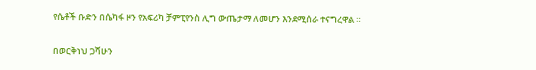የሴቶች ቡድን በሴካፋ ዞን የአፍሪካ ቻምፒየንስ ሊግ ውጤታማ ለመሆን እንደሚሰራ ተናግረዋል ።

በወርቅነህ ጋሻሁን